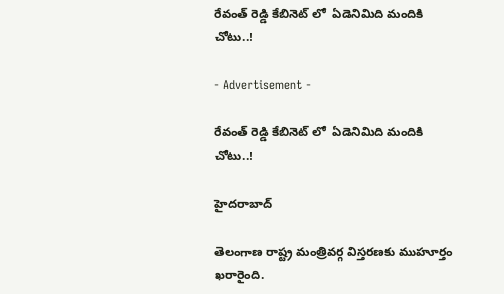రేవంత్ రెడ్డి కేబినెట్ లో  ఏడెనిమిది మందికి చోటు..!

- Advertisement -

రేవంత్ రెడ్డి కేబినెట్ లో  ఏడెనిమిది మందికి చోటు..!

హైదరాబాద్

తెలంగాణ రాష్ట్ర మంత్రివర్గ విస్తరణకు ముహూర్తం ఖరారైంది.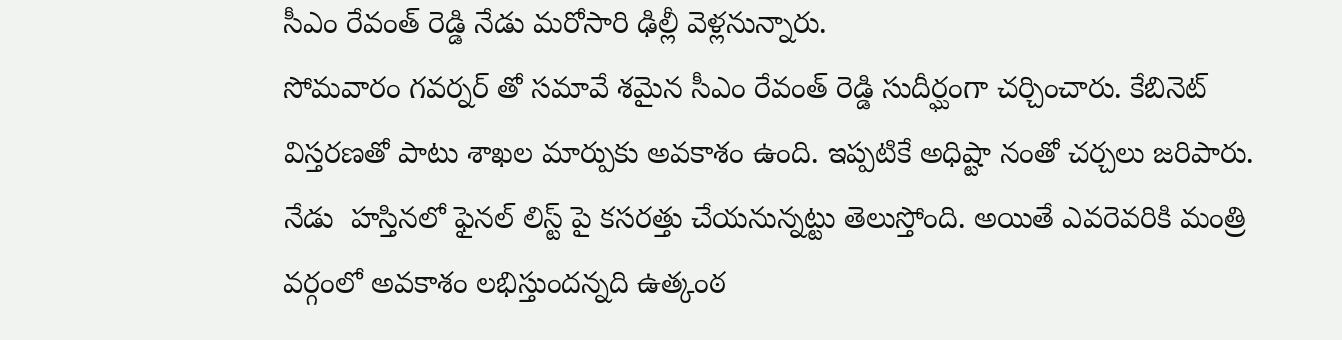సీఎం రేవంత్ రెడ్డి నేడు మరోసారి ఢిల్లీ వెళ్లనున్నారు.
సోమవారం గవర్నర్ తో సమావే శమైన సీఎం రేవంత్ రెడ్డి సుదీర్ఘంగా చర్చించారు. కేబినెట్ విస్తరణతో పాటు శాఖల మార్పుకు అవకాశం ఉంది. ఇప్పటికే అధిష్టా నంతో చర్చలు జరిపారు.
నేడు  హస్తినలో ఫైనల్ లిస్ట్ పై కసరత్తు చేయనున్నట్టు తెలుస్తోంది. అయితే ఎవరెవరికి మంత్రి వర్గంలో అవకాశం లభిస్తుందన్నది ఉత్కంఠ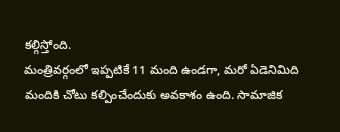కల్గిస్తోంది.
మంత్రివర్గంలో ఇప్పటికే 11 మంది ఉండగా, మరో ఏడెనిమిది మందికి చోటు కల్పించేందుకు అవకాశం ఉంది. సామాజిక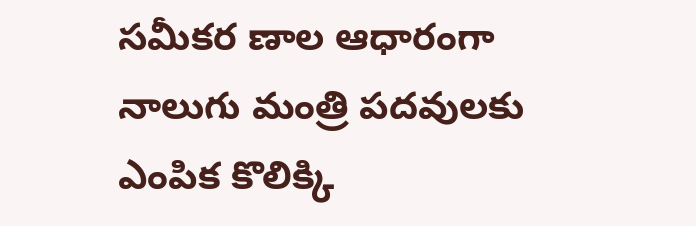సమీకర ణాల ఆధారంగా నాలుగు మంత్రి పదవులకు ఎంపిక కొలిక్కి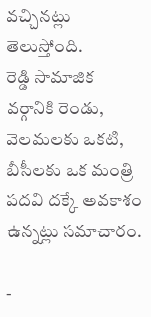వచ్చినట్లు తెలుస్తోంది.
రెడ్డి సామాజిక వర్గానికి రెండు, వెలమలకు ఒకటి, బీసీలకు ఒక మంత్రి పదవి దక్కే అవకాశం ఉన్నట్లు సమాచారం.

-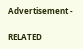Advertisement -

RELATED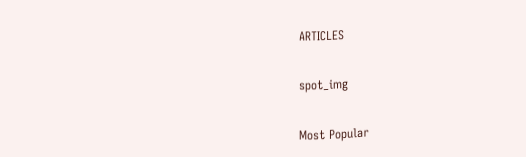ARTICLES

spot_img

Most Popular